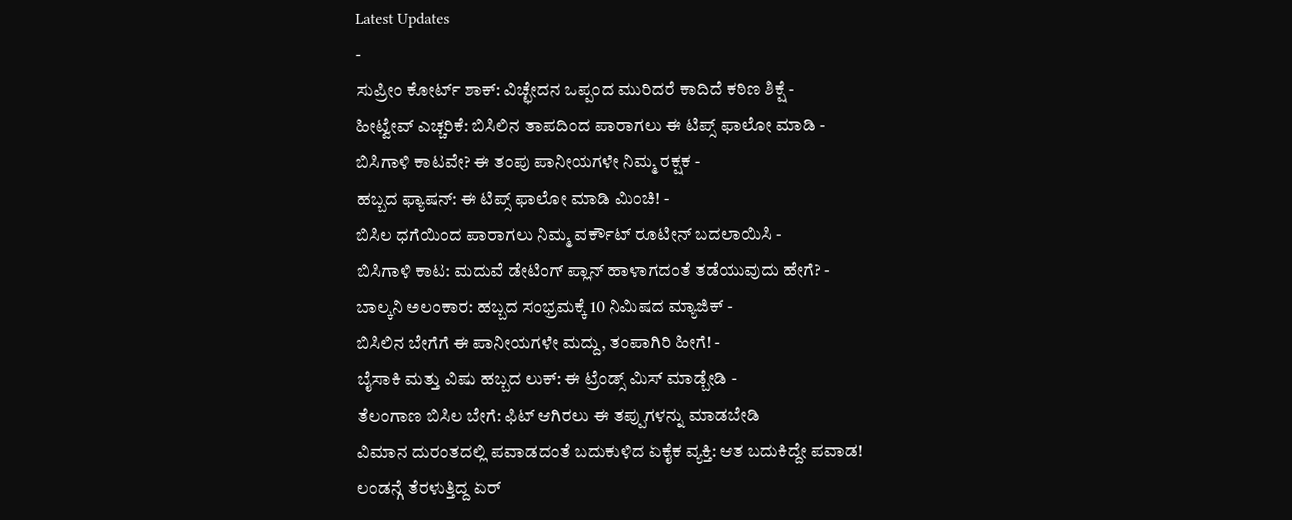Latest Updates
-
ಸುಪ್ರೀಂ ಕೋರ್ಟ್ ಶಾಕ್: ವಿಚ್ಛೇದನ ಒಪ್ಪಂದ ಮುರಿದರೆ ಕಾದಿದೆ ಕಠಿಣ ಶಿಕ್ಷೆ -
ಹೀಟ್ವೇವ್ ಎಚ್ಚರಿಕೆ: ಬಿಸಿಲಿನ ತಾಪದಿಂದ ಪಾರಾಗಲು ಈ ಟಿಪ್ಸ್ ಫಾಲೋ ಮಾಡಿ -
ಬಿಸಿಗಾಳಿ ಕಾಟವೇ? ಈ ತಂಪು ಪಾನೀಯಗಳೇ ನಿಮ್ಮ ರಕ್ಷಕ -
ಹಬ್ಬದ ಫ್ಯಾಷನ್: ಈ ಟಿಪ್ಸ್ ಫಾಲೋ ಮಾಡಿ ಮಿಂಚಿ! -
ಬಿಸಿಲ ಧಗೆಯಿಂದ ಪಾರಾಗಲು ನಿಮ್ಮ ವರ್ಕೌಟ್ ರೂಟೀನ್ ಬದಲಾಯಿಸಿ -
ಬಿಸಿಗಾಳಿ ಕಾಟ: ಮದುವೆ ಡೇಟಿಂಗ್ ಪ್ಲಾನ್ ಹಾಳಾಗದಂತೆ ತಡೆಯುವುದು ಹೇಗೆ? -
ಬಾಲ್ಕನಿ ಅಲಂಕಾರ: ಹಬ್ಬದ ಸಂಭ್ರಮಕ್ಕೆ 10 ನಿಮಿಷದ ಮ್ಯಾಜಿಕ್ -
ಬಿಸಿಲಿನ ಬೇಗೆಗೆ ಈ ಪಾನೀಯಗಳೇ ಮದ್ದು, ತಂಪಾಗಿರಿ ಹೀಗೆ! -
ಬೈಸಾಕಿ ಮತ್ತು ವಿಷು ಹಬ್ಬದ ಲುಕ್: ಈ ಟ್ರೆಂಡ್ಸ್ ಮಿಸ್ ಮಾಡ್ಬೇಡಿ -
ತೆಲಂಗಾಣ ಬಿಸಿಲ ಬೇಗೆ: ಫಿಟ್ ಆಗಿರಲು ಈ ತಪ್ಪುಗಳನ್ನು ಮಾಡಬೇಡಿ
ವಿಮಾನ ದುರಂತದಲ್ಲಿ ಪವಾಡದಂತೆ ಬದುಕುಳಿದ ಏಕೈಕ ವ್ಯಕ್ತಿ: ಆತ ಬದುಕಿದ್ದೇ ಪವಾಡ!
ಲಂಡನ್ಗೆ ತೆರಳುತ್ತಿದ್ದ ಏರ್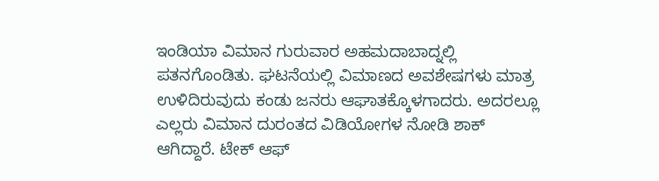ಇಂಡಿಯಾ ವಿಮಾನ ಗುರುವಾರ ಅಹಮದಾಬಾದ್ನಲ್ಲಿ ಪತನಗೊಂಡಿತು. ಘಟನೆಯಲ್ಲಿ ವಿಮಾಣದ ಅವಶೇಷಗಳು ಮಾತ್ರ ಉಳಿದಿರುವುದು ಕಂಡು ಜನರು ಆಘಾತಕ್ಕೊಳಗಾದರು. ಅದರಲ್ಲೂ ಎಲ್ಲರು ವಿಮಾನ ದುರಂತದ ವಿಡಿಯೋಗಳ ನೋಡಿ ಶಾಕ್ ಆಗಿದ್ದಾರೆ. ಟೇಕ್ ಆಫ್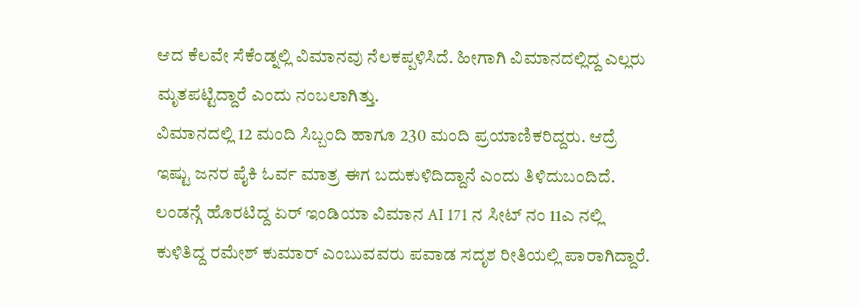ಆದ ಕೆಲವೇ ಸೆಕೆಂಡ್ನಲ್ಲಿ ವಿಮಾನವು ನೆಲಕಪ್ಪಳಿಸಿದೆ. ಹೀಗಾಗಿ ವಿಮಾನದಲ್ಲಿದ್ದ ಎಲ್ಲರು ಮೃತಪಟ್ಟಿದ್ದಾರೆ ಎಂದು ನಂಬಲಾಗಿತ್ತು.
ವಿಮಾನದಲ್ಲಿ 12 ಮಂದಿ ಸಿಬ್ಬಂದಿ ಹಾಗೂ 230 ಮಂದಿ ಪ್ರಯಾಣಿಕರಿದ್ದರು. ಆದ್ರೆ ಇಷ್ಟು ಜನರ ಪೈಕಿ ಓರ್ವ ಮಾತ್ರ ಈಗ ಬದುಕುಳಿದಿದ್ದಾನೆ ಎಂದು ತಿಳಿದುಬಂದಿದೆ. ಲಂಡನ್ಗೆ ಹೊರಟಿದ್ದ ಏರ್ ಇಂಡಿಯಾ ವಿಮಾನ AI 171 ನ ಸೀಟ್ ನಂ 11ಎ ನಲ್ಲಿ ಕುಳಿತಿದ್ದ ರಮೇಶ್ ಕುಮಾರ್ ಎಂಬುವವರು ಪವಾಡ ಸದೃಶ ರೀತಿಯಲ್ಲಿ ಪಾರಾಗಿದ್ದಾರೆ.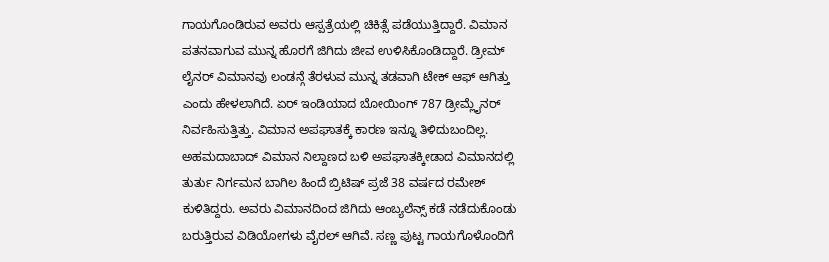ಗಾಯಗೊಂಡಿರುವ ಅವರು ಆಸ್ಪತ್ರೆಯಲ್ಲಿ ಚಿಕಿತ್ಸೆ ಪಡೆಯುತ್ತಿದ್ದಾರೆ. ವಿಮಾನ ಪತನವಾಗುವ ಮುನ್ನ ಹೊರಗೆ ಜಿಗಿದು ಜೀವ ಉಳಿಸಿಕೊಂಡಿದ್ದಾರೆ. ಡ್ರೀಮ್ ಲೈನರ್ ವಿಮಾನವು ಲಂಡನ್ಗೆ ತೆರಳುವ ಮುನ್ನ ತಡವಾಗಿ ಟೇಕ್ ಆಫ್ ಆಗಿತ್ತು ಎಂದು ಹೇಳಲಾಗಿದೆ. ಏರ್ ಇಂಡಿಯಾದ ಬೋಯಿಂಗ್ 787 ಡ್ರೀಮ್ಲೈನರ್ ನಿರ್ವಹಿಸುತ್ತಿತ್ತು. ವಿಮಾನ ಅಪಘಾತಕ್ಕೆ ಕಾರಣ ಇನ್ನೂ ತಿಳಿದುಬಂದಿಲ್ಲ.
ಅಹಮದಾಬಾದ್ ವಿಮಾನ ನಿಲ್ದಾಣದ ಬಳಿ ಅಪಘಾತಕ್ಕೀಡಾದ ವಿಮಾನದಲ್ಲಿ ತುರ್ತು ನಿರ್ಗಮನ ಬಾಗಿಲ ಹಿಂದೆ ಬ್ರಿಟಿಷ್ ಪ್ರಜೆ 38 ವರ್ಷದ ರಮೇಶ್ ಕುಳಿತಿದ್ದರು. ಅವರು ವಿಮಾನದಿಂದ ಜಿಗಿದು ಆಂಬ್ಯಲೆನ್ಸ್ ಕಡೆ ನಡೆದುಕೊಂಡು ಬರುತ್ತಿರುವ ವಿಡಿಯೋಗಳು ವೈರಲ್ ಆಗಿವೆ. ಸಣ್ಣ ಪುಟ್ಟ ಗಾಯಗೊಳೊಂದಿಗೆ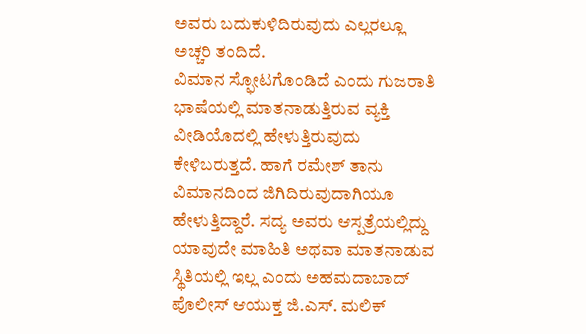ಅವರು ಬದುಕುಳಿದಿರುವುದು ಎಲ್ಲರಲ್ಲೂ ಅಚ್ಚರಿ ತಂದಿದೆ.
ವಿಮಾನ ಸ್ಫೋಟಗೊಂಡಿದೆ ಎಂದು ಗುಜರಾತಿ ಭಾಷೆಯಲ್ಲಿ ಮಾತನಾಡುತ್ತಿರುವ ವ್ಯಕ್ತಿ ವೀಡಿಯೊದಲ್ಲಿ ಹೇಳುತ್ತಿರುವುದು ಕೇಳಿಬರುತ್ತದೆ. ಹಾಗೆ ರಮೇಶ್ ತಾನು ವಿಮಾನದಿಂದ ಜಿಗಿದಿರುವುದಾಗಿಯೂ ಹೇಳುತ್ತಿದ್ದಾರೆ. ಸದ್ಯ ಅವರು ಆಸ್ಪತ್ರೆಯಲ್ಲಿದ್ದು ಯಾವುದೇ ಮಾಹಿತಿ ಅಥವಾ ಮಾತನಾಡುವ ಸ್ಥಿತಿಯಲ್ಲಿ ಇಲ್ಲ ಎಂದು ಅಹಮದಾಬಾದ್ ಪೊಲೀಸ್ ಆಯುಕ್ತ ಜಿ.ಎಸ್. ಮಲಿಕ್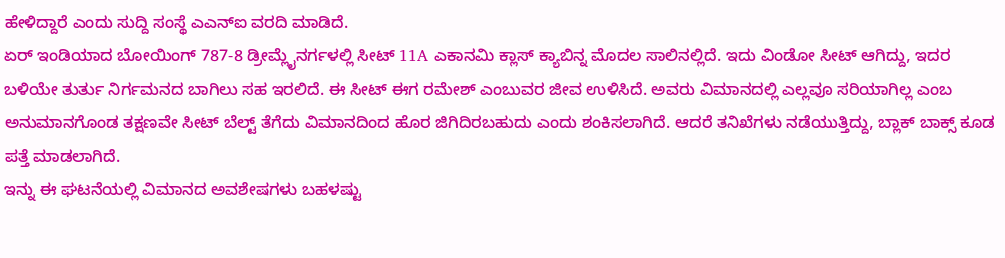ಹೇಳಿದ್ದಾರೆ ಎಂದು ಸುದ್ದಿ ಸಂಸ್ಥೆ ಎಎನ್ಐ ವರದಿ ಮಾಡಿದೆ.
ಏರ್ ಇಂಡಿಯಾದ ಬೋಯಿಂಗ್ 787-8 ಡ್ರೀಮ್ಲೈನರ್ಗಳಲ್ಲಿ ಸೀಟ್ 11A ಎಕಾನಮಿ ಕ್ಲಾಸ್ ಕ್ಯಾಬಿನ್ನ ಮೊದಲ ಸಾಲಿನಲ್ಲಿದೆ. ಇದು ವಿಂಡೋ ಸೀಟ್ ಆಗಿದ್ದು, ಇದರ ಬಳಿಯೇ ತುರ್ತು ನಿರ್ಗಮನದ ಬಾಗಿಲು ಸಹ ಇರಲಿದೆ. ಈ ಸೀಟ್ ಈಗ ರಮೇಶ್ ಎಂಬುವರ ಜೀವ ಉಳಿಸಿದೆ. ಅವರು ವಿಮಾನದಲ್ಲಿ ಎಲ್ಲವೂ ಸರಿಯಾಗಿಲ್ಲ ಎಂಬ ಅನುಮಾನಗೊಂಡ ತಕ್ಷಣವೇ ಸೀಟ್ ಬೆಲ್ಟ್ ತೆಗೆದು ವಿಮಾನದಿಂದ ಹೊರ ಜಿಗಿದಿರಬಹುದು ಎಂದು ಶಂಕಿಸಲಾಗಿದೆ. ಆದರೆ ತನಿಖೆಗಳು ನಡೆಯುತ್ತಿದ್ದು, ಬ್ಲಾಕ್ ಬಾಕ್ಸ್ ಕೂಡ ಪತ್ತೆ ಮಾಡಲಾಗಿದೆ.
ಇನ್ನು ಈ ಘಟನೆಯಲ್ಲಿ ವಿಮಾನದ ಅವಶೇಷಗಳು ಬಹಳಷ್ಟು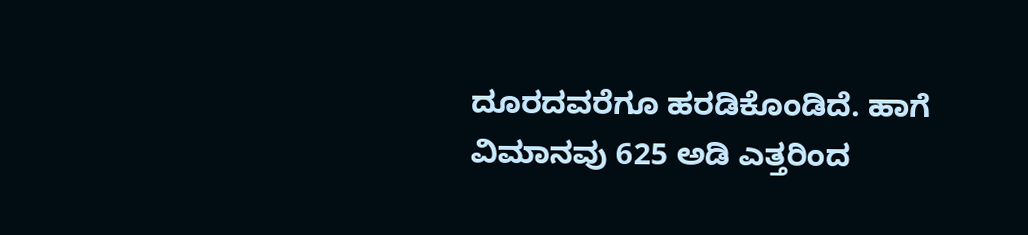ದೂರದವರೆಗೂ ಹರಡಿಕೊಂಡಿದೆ. ಹಾಗೆ ವಿಮಾನವು 625 ಅಡಿ ಎತ್ತರಿಂದ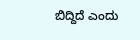ಬಿದ್ದಿದೆ ಎಂದು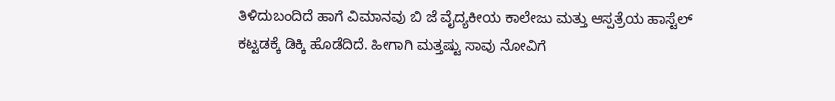ತಿಳಿದುಬಂದಿದೆ ಹಾಗೆ ವಿಮಾನವು ಬಿ ಜೆ ವೈದ್ಯಕೀಯ ಕಾಲೇಜು ಮತ್ತು ಆಸ್ಪತ್ರೆಯ ಹಾಸ್ಟೆಲ್ ಕಟ್ಟಡಕ್ಕೆ ಡಿಕ್ಕಿ ಹೊಡೆದಿದೆ. ಹೀಗಾಗಿ ಮತ್ತಷ್ಟು ಸಾವು ನೋವಿಗೆ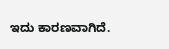ಇದು ಕಾರಣವಾಗಿದೆ.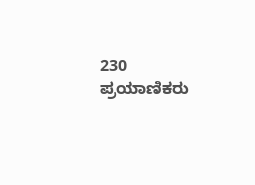230 ಪ್ರಯಾಣಿಕರು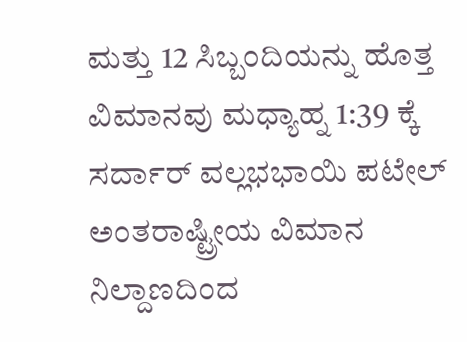ಮತ್ತು 12 ಸಿಬ್ಬಂದಿಯನ್ನು ಹೊತ್ತ ವಿಮಾನವು ಮಧ್ಯಾಹ್ನ 1:39 ಕ್ಕೆ ಸರ್ದಾರ್ ವಲ್ಲಭಭಾಯಿ ಪಟೇಲ್ ಅಂತರಾಷ್ಟ್ರೀಯ ವಿಮಾನ ನಿಲ್ದಾಣದಿಂದ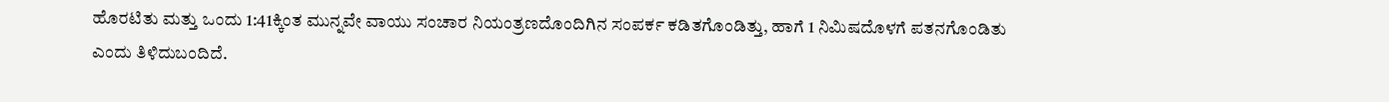ಹೊರಟಿತು ಮತ್ತು ಒಂದು 1:41ಕ್ಕಿಂತ ಮುನ್ನವೇ ವಾಯು ಸಂಚಾರ ನಿಯಂತ್ರಣದೊಂದಿಗಿನ ಸಂಪರ್ಕ ಕಡಿತಗೊಂಡಿತ್ತು, ಹಾಗೆ 1 ನಿಮಿಷದೊಳಗೆ ಪತನಗೊಂಡಿತು ಎಂದು ತಿಳಿದುಬಂದಿದೆ.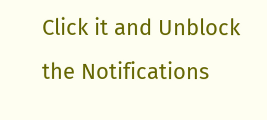Click it and Unblock the Notifications